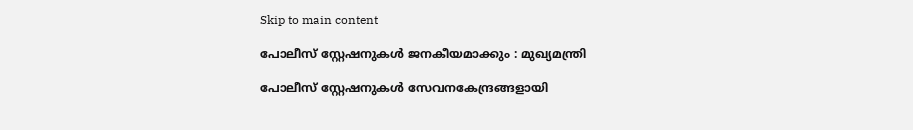Skip to main content

പോലീസ്‌ സ്റ്റേഷനുകള്‍ ജനകീയമാക്കും : മുഖ്യമന്ത്രി

പോലീസ്‌ സ്റ്റേഷനുകള്‍ സേവനകേന്ദ്രങ്ങളായി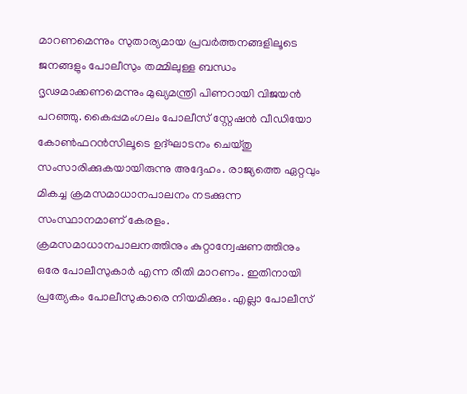മാറണമെന്നും സുതാര്യമായ പ്രവര്‍ത്തനങ്ങളിലൂടെ ജനങ്ങളും പോലീസും തമ്മിലുള്ള ബന്ധം ദൃഢമാക്കണമെന്നും മുഖ്യമന്ത്രി പിണറായി വിജയന്‍ പറഞ്ഞു. കൈപ്പമംഗലം പോലീസ്‌ സ്റ്റേഷന്‍ വീഡിയോ കോണ്‍ഫറന്‍സിലൂടെ ഉദ്‌ഘാടനം ചെയ്‌തു സംസാരിക്കുകയായിരുന്നു അദ്ദേഹം. രാജ്യത്തെ ഏറ്റവും മികച്ച ക്രമസമാധാനപാലനം നടക്കുന്ന സംസ്ഥാനമാണ്‌ കേരളം. ക്രമസമാധാനപാലനത്തിനും കുറ്റാന്വേഷണത്തിനും ഒരേ പോലീസുകാര്‍ എന്ന രീതി മാറണം. ഇതിനായി പ്രത്യേകം പോലീസുകാരെ നിയമിക്കും. എല്ലാ പോലീസ്‌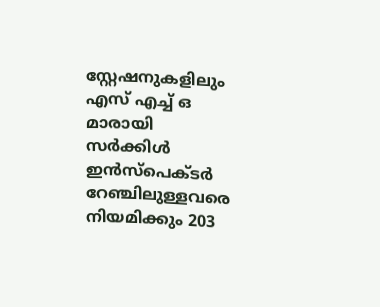സ്റ്റേഷനുകളിലും എസ്‌ എച്ച്‌ ഒ മാരായി സര്‍ക്കിള്‍ ഇന്‍സ്‌പെക്‌ടര്‍ റേഞ്ചിലുള്ളവരെ നിയമിക്കും 203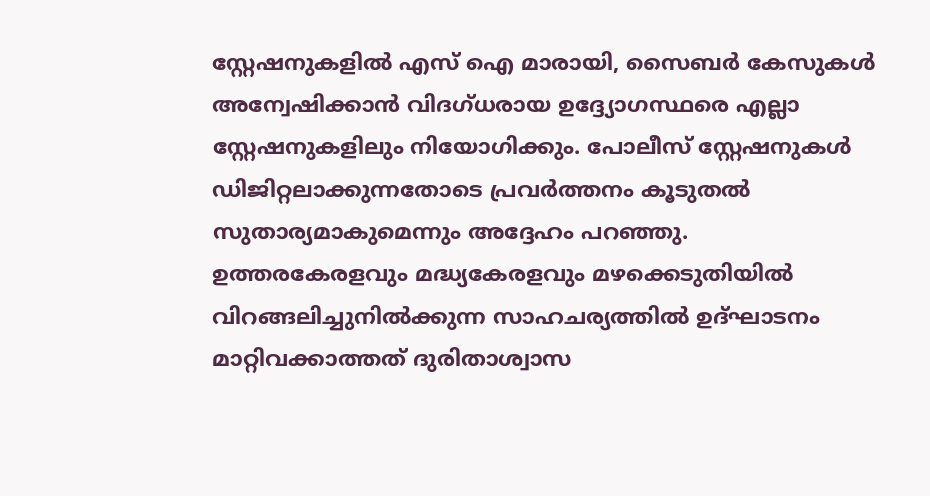സ്റ്റേഷനുകളില്‍ എസ്‌ ഐ മാരായി, സൈബര്‍ കേസുകള്‍ അന്വേഷിക്കാന്‍ വിദഗ്‌ധരായ ഉദ്ദ്യോഗസ്ഥരെ എല്ലാ സ്റ്റേഷനുകളിലും നിയോഗിക്കും. പോലീസ്‌ സ്റ്റേഷനുകള്‍ ഡിജിറ്റലാക്കുന്നതോടെ പ്രവര്‍ത്തനം കൂടുതല്‍ സുതാര്യമാകുമെന്നും അദ്ദേഹം പറഞ്ഞു.
ഉത്തരകേരളവും മദ്ധ്യകേരളവും മഴക്കെടുതിയില്‍ വിറങ്ങലിച്ചുനില്‍ക്കുന്ന സാഹചര്യത്തില്‍ ഉദ്‌ഘാടനം മാറ്റിവക്കാത്തത്‌ ദുരിതാശ്വാസ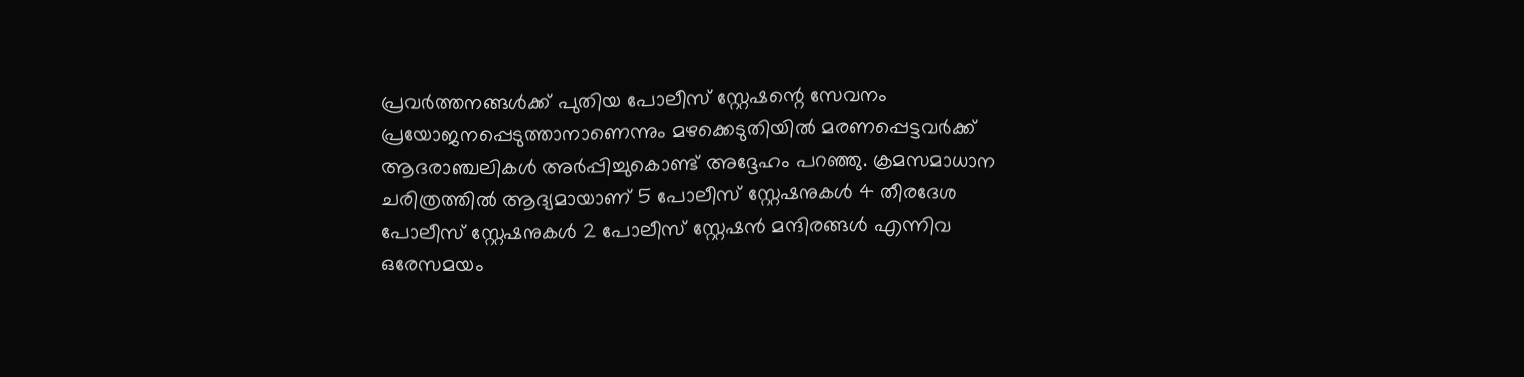പ്രവര്‍ത്തനങ്ങള്‍ക്ക്‌ പുതിയ പോലീസ്‌ സ്റ്റേഷന്റെ സേവനം പ്രയോജനപ്പെടുത്താനാണെന്നും മഴക്കെടുതിയില്‍ മരണപ്പെട്ടവര്‍ക്ക്‌ ആദരാഞ്ചലികള്‍ അര്‍പ്പിച്ചുകൊണ്ട്‌ അദ്ദേഹം പറഞ്ഞു. ക്രമസമാധാന ചരിത്രത്തില്‍ ആദ്യമായാണ്‌ 5 പോലീസ്‌ സ്റ്റേഷനുകള്‍ 4 തീരദേശ പോലീസ്‌ സ്റ്റേഷനുകള്‍ 2 പോലീസ്‌ സ്റ്റേഷന്‍ മന്ദിരങ്ങള്‍ എന്നിവ ഒരേസമയം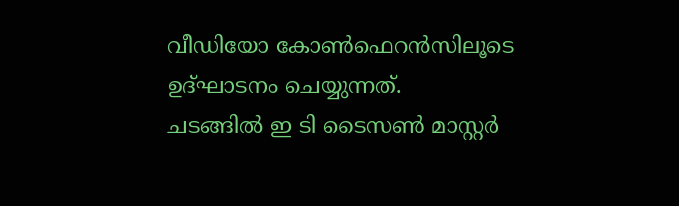വീഡിയോ കോണ്‍ഫെറന്‍സിലൂടെ ഉദ്‌ഘാടനം ചെയ്യുന്നത്‌.
ചടങ്ങില്‍ ഇ ടി ടൈസണ്‍ മാസ്റ്റര്‍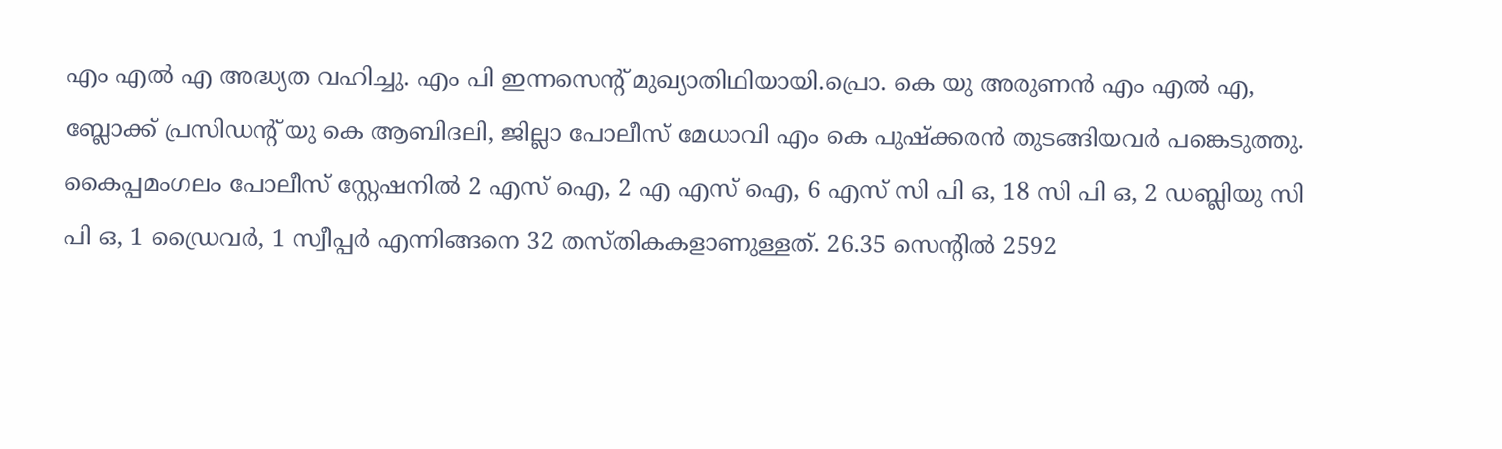എം എല്‍ എ അദ്ധ്യത വഹിച്ചു. എം പി ഇന്നസെന്റ്‌ മുഖ്യാതിഥിയായി.പ്രൊ. കെ യു അരുണന്‍ എം എല്‍ എ, ബ്ലോക്ക്‌ പ്രസിഡന്റ്‌ യു കെ ആബിദലി, ജില്ലാ പോലീസ്‌ മേധാവി എം കെ പുഷ്‌ക്കരന്‍ തുടങ്ങിയവര്‍ പങ്കെടുത്തു. കൈപ്പമംഗലം പോലീസ്‌ സ്റ്റേഷനില്‍ 2 എസ്‌ ഐ, 2 എ എസ്‌ ഐ, 6 എസ്‌ സി പി ഒ, 18 സി പി ഒ, 2 ഡബ്ലിയു സി പി ഒ, 1 ഡ്രൈവര്‍, 1 സ്വീപ്പര്‍ എന്നിങ്ങനെ 32 തസ്‌തികകളാണുള്ളത്‌. 26.35 സെന്റില്‍ 2592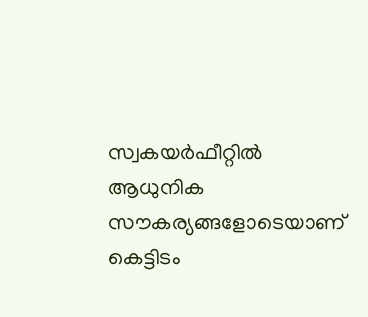സ്വകയര്‍ഫീറ്റില്‍ ആധുനിക സൗകര്യങ്ങളോടെയാണ്‌ കെട്ടിടം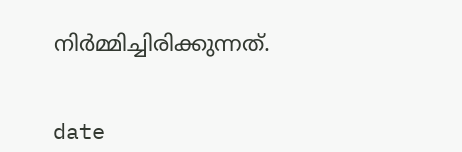നിര്‍മ്മിച്ചിരിക്കുന്നത്‌.


date